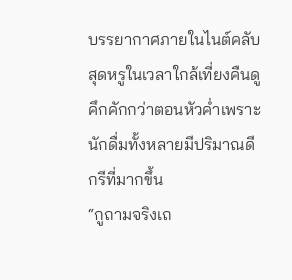บรรยากาศภายในไนต์คลับสุดหรูในเวลาใกล้เที่ยงคืนดูคึกคักกว่าตอนหัวค่ำเพราะนักดื่มทั้งหลายมีปริมาณดีกรีที่มากขึ้น
“กูถามจริงเถ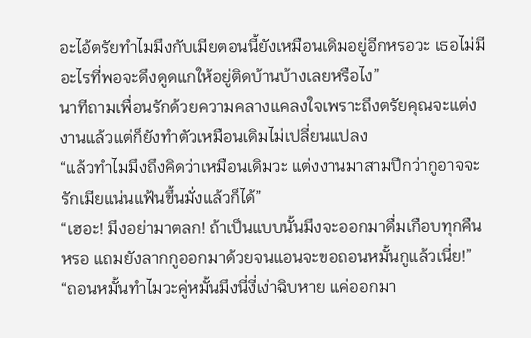อะไอ้ตรัยทำไมมึงกับเมียตอนนี้ยังเหมือนเดิมอยู่อีกหรอวะ เธอไม่มีอะไรที่พอจะดึงดูดแกให้อยู่ติดบ้านบ้างเลยหรือไง”
นาทีถามเพื่อนรักด้วยความคลางแคลงใจเพราะถึงตรัยคุณจะแต่งงานแล้วแต่ก็ยังทำตัวเหมือนเดิมไม่เปลี่ยนแปลง
“แล้วทำไมมึงถึงคิดว่าเหมือนเดิมวะ แต่งงานมาสามปีกว่ากูอาจจะรักเมียแน่นแฟ้นขึ้นมั่งแล้วก็ได้”
“เฮอะ! มึงอย่ามาตลก! ถ้าเป็นแบบนั้นมึงจะออกมาดื่มเกือบทุกคืนหรอ แถมยังลากกูออกมาด้วยจนแอนจะขอถอนหมั้นกูแล้วเนี่ย!”
“ถอนหมั้นทำไมวะคู่หมั้นมึงนี่งี่เง่าฉิบหาย แค่ออกมา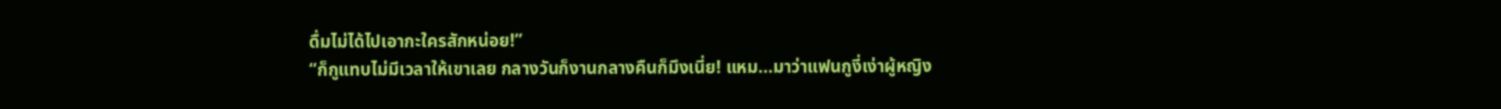ดื่มไม่ได้ไปเอากะใครสักหน่อย!”
“ก็กูแทบไม่มีเวลาให้เขาเลย กลางวันก็งานกลางคืนก็มึงเนี่ย! แหม...มาว่าแฟนกูงี่เง่าผู้หญิง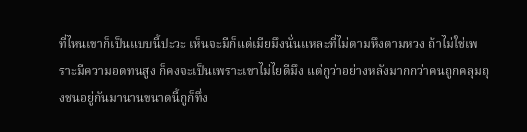ที่ไหนเขาก็เป็นแบบนี้ปะวะ เห็นจะมีก็แต่เมียมึงนั่นแหละที่ไม่ตามหึงตามหวง ถ้าไม่ใช่เพราะมีความอดทนสูง ก็คงจะเป็นเพราะเขาไม่ไยดีมึง แต่กูว่าอย่างหลังมากกว่าคนถูกคลุมถุงชนอยู่กันมานานขนาดนี้กูก็ทึ่ง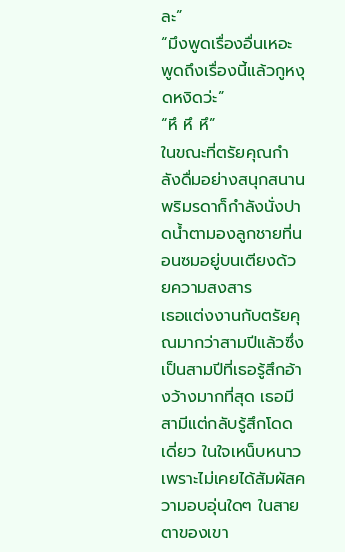ละ”
“มึงพูดเรื่องอื่นเหอะ พูดถึงเรื่องนี้แล้วกูหงุดหงิดว่ะ”
“หึ หึ หึ”
ในขณะที่ตรัยคุณกำลังดื่มอย่างสนุกสนานพริมรดาก็กำลังนั่งปาดน้ำตามองลูกชายที่นอนซมอยู่บนเตียงด้วยความสงสาร
เธอแต่งงานกับตรัยคุณมากว่าสามปีแล้วซึ่งเป็นสามปีที่เธอรู้สึกอ้างว้างมากที่สุด เธอมีสามีแต่กลับรู้สึกโดดเดี่ยว ในใจเหน็บหนาวเพราะไม่เคยได้สัมผัสความอบอุ่นใดๆ ในสายตาของเขา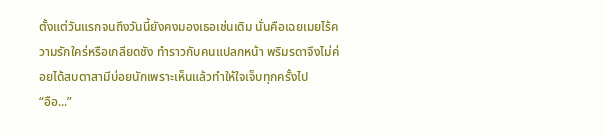ตั้งแต่วันแรกจนถึงวันนี้ยังคงมองเธอเช่นเดิม นั่นคือเฉยเมยไร้ความรักใคร่หรือเกลียดชัง ทำราวกับคนแปลกหน้า พริมรดาจึงไม่ค่อยได้สบตาสามีบ่อยนักเพราะเห็นแล้วทำให้ใจเจ็บทุกครั้งไป
“อือ...”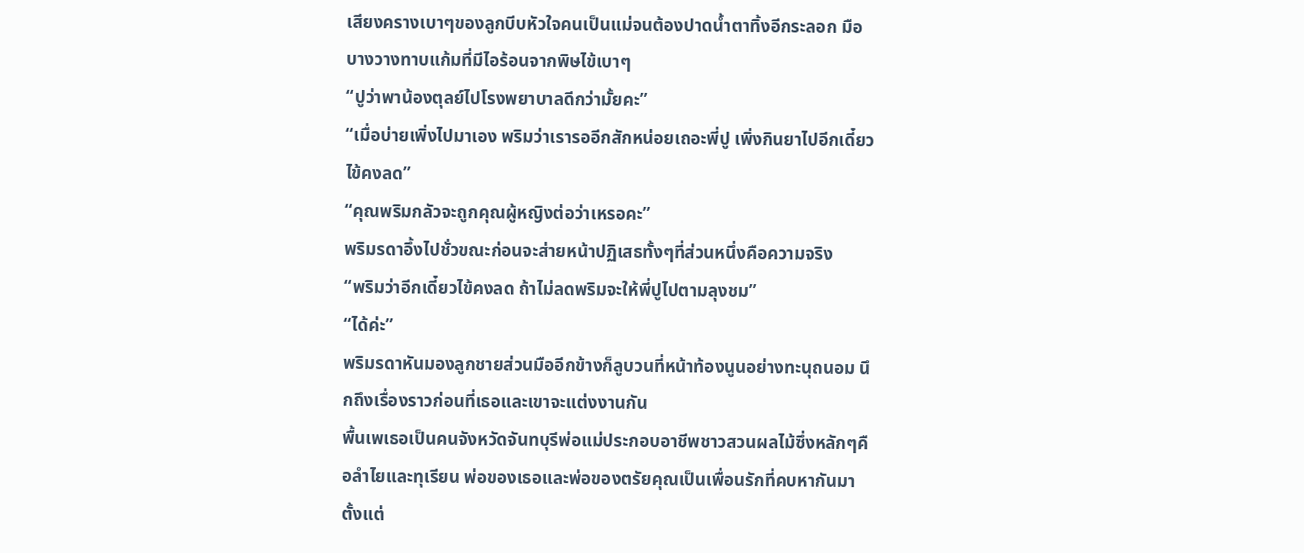เสียงครางเบาๆของลูกบีบหัวใจคนเป็นแม่จนต้องปาดน้ำตาทิ้งอีกระลอก มือบางวางทาบแก้มที่มีไอร้อนจากพิษไข้เบาๆ
“ปูว่าพาน้องตุลย์ไปโรงพยาบาลดีกว่ามั้ยคะ”
“เมื่อบ่ายเพิ่งไปมาเอง พริมว่าเรารออีกสักหน่อยเถอะพี่ปู เพิ่งกินยาไปอีกเดี๋ยวไข้คงลด”
“คุณพริมกลัวจะถูกคุณผู้หญิงต่อว่าเหรอคะ”
พริมรดาอึ้งไปชั่วขณะก่อนจะส่ายหน้าปฏิเสธทั้งๆที่ส่วนหนึ่งคือความจริง
“พริมว่าอีกเดี๋ยวไข้คงลด ถ้าไม่ลดพริมจะให้พี่ปูไปตามลุงชม”
“ได้ค่ะ”
พริมรดาหันมองลูกชายส่วนมืออีกข้างก็ลูบวนที่หน้าท้องนูนอย่างทะนุถนอม นึกถึงเรื่องราวก่อนที่เธอและเขาจะแต่งงานกัน
พื้นเพเธอเป็นคนจังหวัดจันทบุรีพ่อแม่ประกอบอาชีพชาวสวนผลไม้ซึ่งหลักๆคือลำไยและทุเรียน พ่อของเธอและพ่อของตรัยคุณเป็นเพื่อนรักที่คบหากันมาตั้งแต่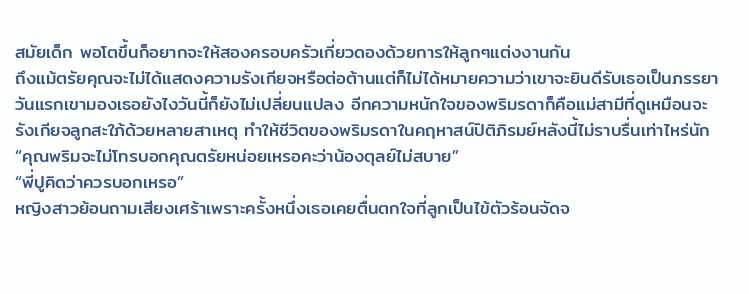สมัยเด็ก พอโตขึ้นก็อยากจะให้สองครอบครัวเกี่ยวดองด้วยการให้ลูกๆแต่งงานกัน
ถึงแม้ตรัยคุณจะไม่ได้แสดงความรังเกียจหรือต่อต้านแต่ก็ไม่ได้หมายความว่าเขาจะยินดีรับเธอเป็นภรรยา วันแรกเขามองเธอยังไงวันนี้ก็ยังไม่เปลี่ยนแปลง อีกความหนักใจของพริมรดาก็คือแม่สามีที่ดูเหมือนจะรังเกียจลูกสะใภ้ด้วยหลายสาเหตุ ทำให้ชีวิตของพริมรดาในคฤหาสน์ปิติภิรมย์หลังนี้ไม่ราบรื่นเท่าไหร่นัก
“คุณพริมจะไม่โทรบอกคุณตรัยหน่อยเหรอคะว่าน้องตุลย์ไม่สบาย”
“พี่ปูคิดว่าควรบอกเหรอ”
หญิงสาวย้อนถามเสียงเศร้าเพราะครั้งหนึ่งเธอเคยตื่นตกใจที่ลูกเป็นไข้ตัวร้อนจัดจ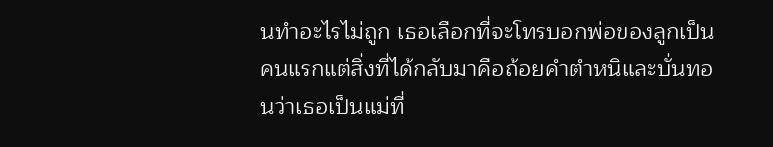นทำอะไรไม่ถูก เธอเลือกที่จะโทรบอกพ่อของลูกเป็นคนแรกแต่สิ่งที่ได้กลับมาคือถ้อยคำตำหนิและบั่นทอนว่าเธอเป็นแม่ที่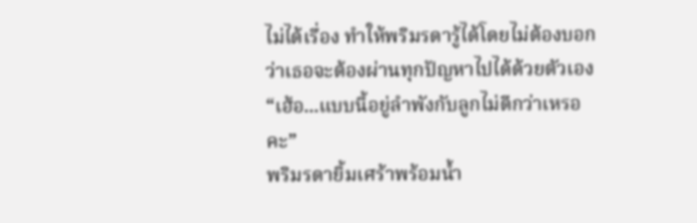ไม่ได้เรื่อง ทำให้พริมรดารู้ได้โดยไม่ต้องบอกว่าเธอจะต้องผ่านทุกปัญหาไปได้ด้วยตัวเอง
“เฮ้อ...แบบนี้อยู่ลำพังกับลูกไม่ดีกว่าเหรอคะ”
พริมรดายิ้มเศร้าพร้อมน้ำ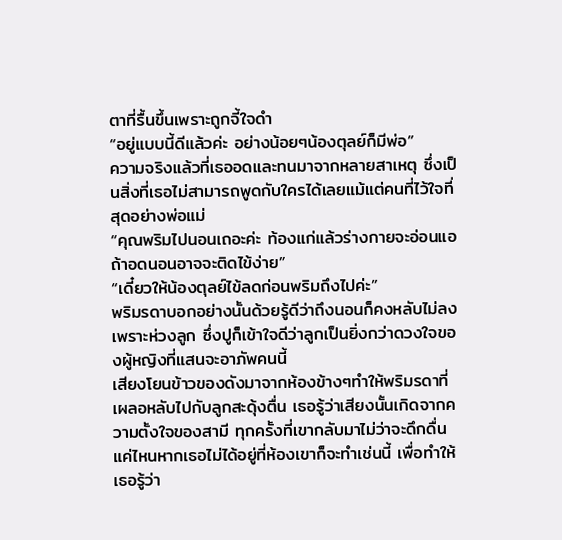ตาที่รื้นขึ้นเพราะถูกจี้ใจดำ
“อยู่แบบนี้ดีแล้วค่ะ อย่างน้อยๆน้องตุลย์ก็มีพ่อ”
ความจริงแล้วที่เธออดและทนมาจากหลายสาเหตุ ซึ่งเป็นสิ่งที่เธอไม่สามารถพูดกับใครได้เลยแม้แต่คนที่ไว้ใจที่สุดอย่างพ่อแม่
“คุณพริมไปนอนเถอะค่ะ ท้องแก่แล้วร่างกายจะอ่อนแอ ถ้าอดนอนอาจจะติดไข้ง่าย”
“เดี๋ยวให้น้องตุลย์ไข้ลดก่อนพริมถึงไปค่ะ”
พริมรดาบอกอย่างนั้นด้วยรู้ดีว่าถึงนอนก็คงหลับไม่ลงเพราะห่วงลูก ซึ่งปูก็เข้าใจดีว่าลูกเป็นยิ่งกว่าดวงใจของผู้หญิงที่แสนจะอาภัพคนนี้
เสียงโยนข้าวของดังมาจากห้องข้างๆทำให้พริมรดาที่เผลอหลับไปกับลูกสะดุ้งตื่น เธอรู้ว่าเสียงนั้นเกิดจากความตั้งใจของสามี ทุกครั้งที่เขากลับมาไม่ว่าจะดึกดื่นแค่ไหนหากเธอไม่ได้อยู่ที่ห้องเขาก็จะทำเช่นนี้ เพื่อทำให้เธอรู้ว่า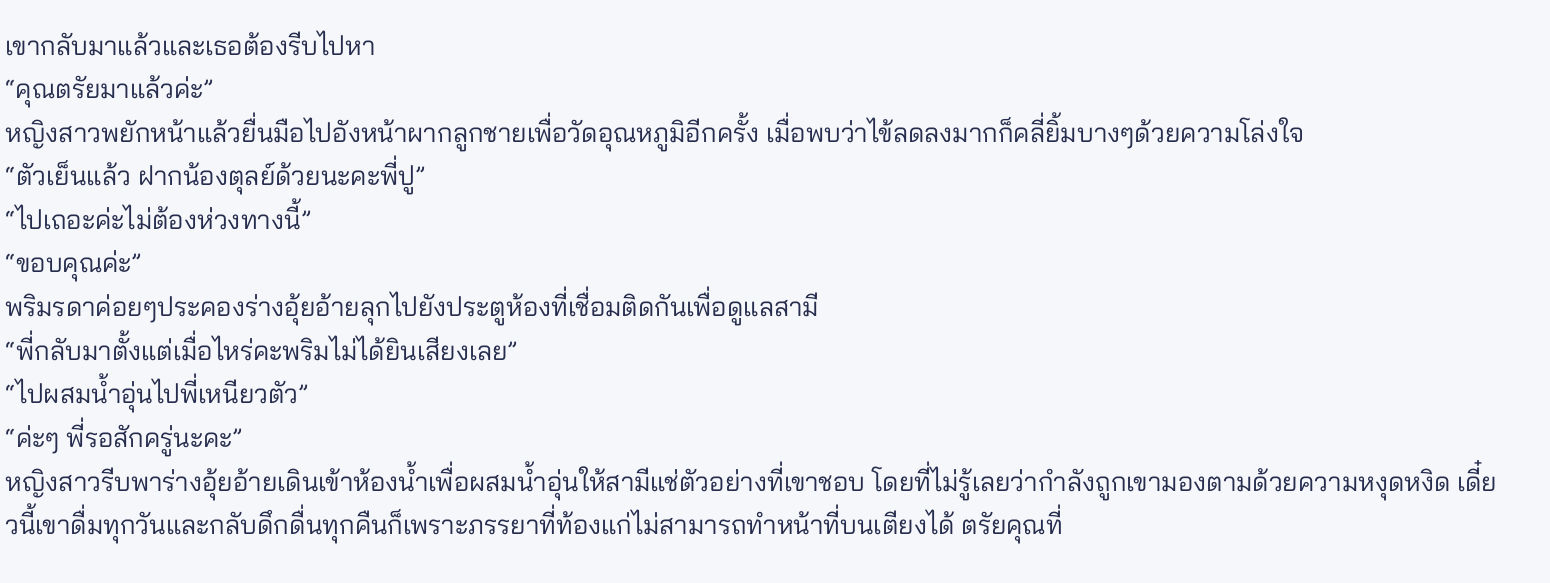เขากลับมาแล้วและเธอต้องรีบไปหา
“คุณตรัยมาแล้วค่ะ”
หญิงสาวพยักหน้าแล้วยื่นมือไปอังหน้าผากลูกชายเพื่อวัดอุณหภูมิอีกครั้ง เมื่อพบว่าไข้ลดลงมากก็คลี่ยิ้มบางๆด้วยความโล่งใจ
“ตัวเย็นแล้ว ฝากน้องตุลย์ด้วยนะคะพี่ปู”
“ไปเถอะค่ะไม่ต้องห่วงทางนี้”
“ขอบคุณค่ะ”
พริมรดาค่อยๆประคองร่างอุ้ยอ้ายลุกไปยังประตูห้องที่เชื่อมติดกันเพื่อดูแลสามี
“พี่กลับมาตั้งแต่เมื่อไหร่คะพริมไม่ได้ยินเสียงเลย”
“ไปผสมน้ำอุ่นไปพี่เหนียวตัว”
“ค่ะๆ พี่รอสักครู่นะคะ”
หญิงสาวรีบพาร่างอุ้ยอ้ายเดินเข้าห้องน้ำเพื่อผสมน้ำอุ่นให้สามีแช่ตัวอย่างที่เขาชอบ โดยที่ไม่รู้เลยว่ากำลังถูกเขามองตามด้วยความหงุดหงิด เดี๋ยวนี้เขาดื่มทุกวันและกลับดึกดื่นทุกคืนก็เพราะภรรยาที่ท้องแก่ไม่สามารถทำหน้าที่บนเตียงได้ ตรัยคุณที่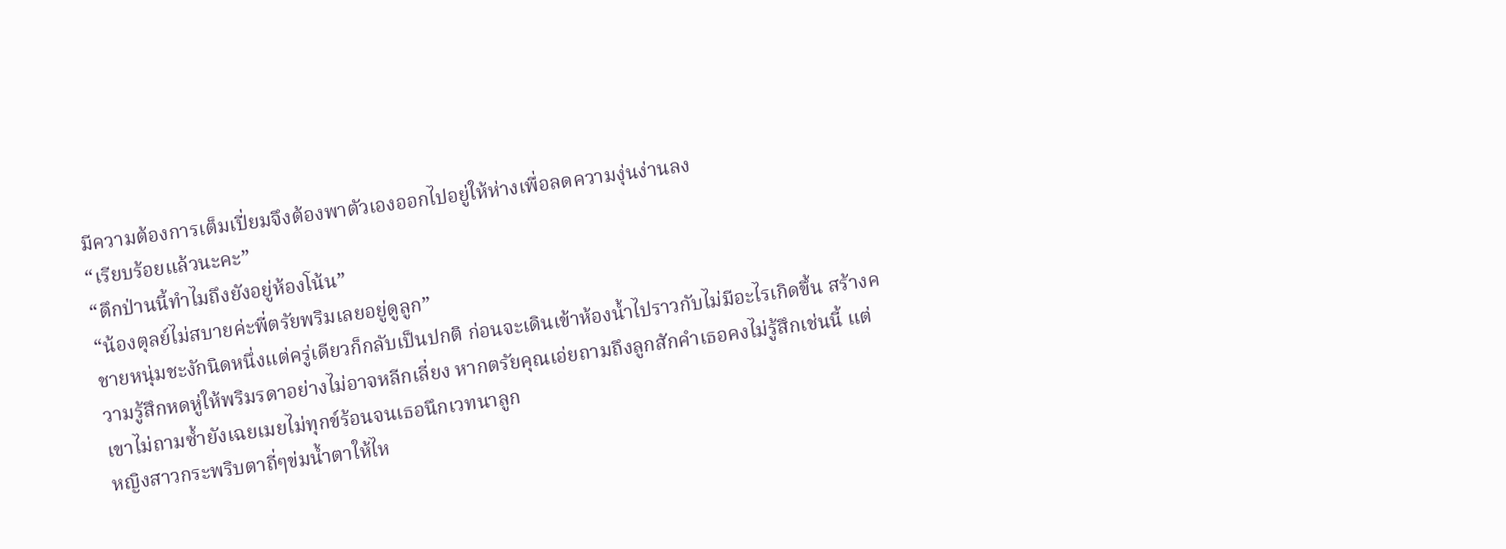มีความต้องการเต็มเปี่ยมจึงต้องพาตัวเองออกไปอยู่ให้ห่างเพื่อลดความงุ่นง่านลง
“เรียบร้อยแล้วนะคะ”
“ดึกป่านนี้ทำไมถึงยังอยู่ห้องโน้น”
“น้องตุลย์ไม่สบายค่ะพี่ตรัยพริมเลยอยู่ดูลูก”
ชายหนุ่มชะงักนิดหนึ่งแต่ครู่เดียวก็กลับเป็นปกติ ก่อนจะเดินเข้าห้องน้ำไปราวกับไม่มีอะไรเกิดขึ้น สร้างความรู้สึกหดหู่ให้พริมรดาอย่างไม่อาจหลีกเลี่ยง หากตรัยคุณเอ่ยถามถึงลูกสักคำเธอคงไม่รู้สึกเช่นนี้ แต่เขาไม่ถามซ้ำยังเฉยเมยไม่ทุกข์ร้อนจนเธอนึกเวทนาลูก
หญิงสาวกระพริบตาถี่ๆข่มน้ำตาให้ไห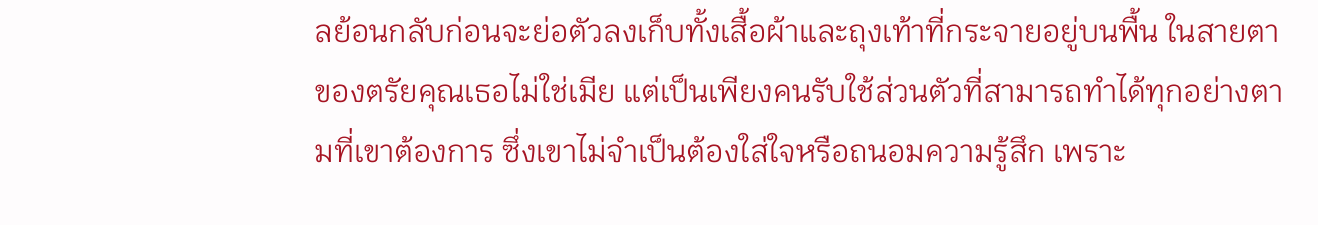ลย้อนกลับก่อนจะย่อตัวลงเก็บทั้งเสื้อผ้าและถุงเท้าที่กระจายอยู่บนพื้น ในสายตาของตรัยคุณเธอไม่ใช่เมีย แต่เป็นเพียงคนรับใช้ส่วนตัวที่สามารถทำได้ทุกอย่างตามที่เขาต้องการ ซึ่งเขาไม่จำเป็นต้องใส่ใจหรือถนอมความรู้สึก เพราะ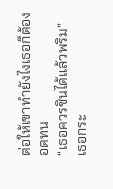ต่อให้เขาทำยังไงเธอก็ต้องอดทน
“เธอควรชินได้แล้วพริม”
เธอกระ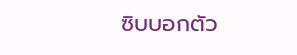ซิบบอกตัว